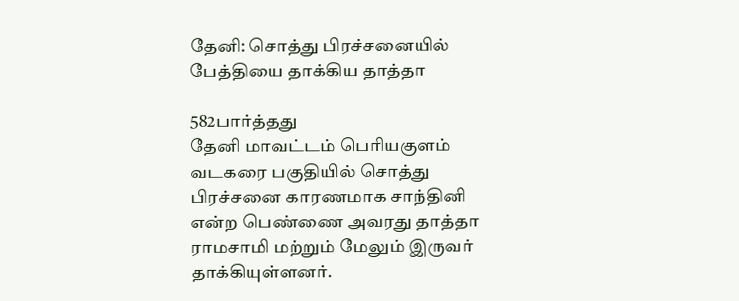தேனி: சொத்து பிரச்சனையில் பேத்தியை தாக்கிய தாத்தா

582பார்த்தது
தேனி மாவட்டம் பெரியகுளம் வடகரை பகுதியில் சொத்து பிரச்சனை காரணமாக சாந்தினி என்ற பெண்ணை அவரது தாத்தா ராமசாமி மற்றும் மேலும் இருவர் தாக்கியுள்ளனர்.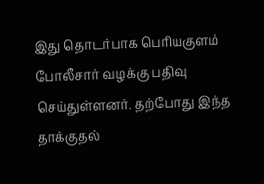இது தொடர்பாக பெரியகுளம் போலீசார் வழக்கு பதிவு செய்துள்ளனர். தற்போது இந்த தாக்குதல்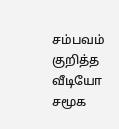சம்பவம் குறித்த வீடியோ சமூக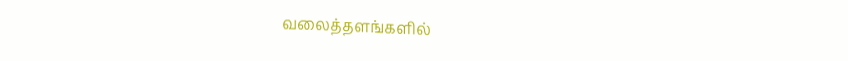வலைத்தளங்களில்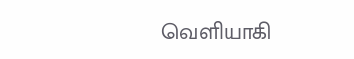வெளியாகி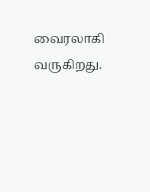வைரலாகி வருகிறது.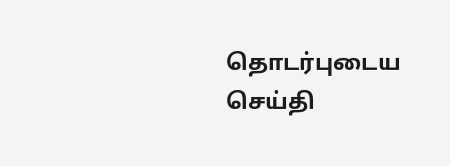தொடர்புடைய செய்தி